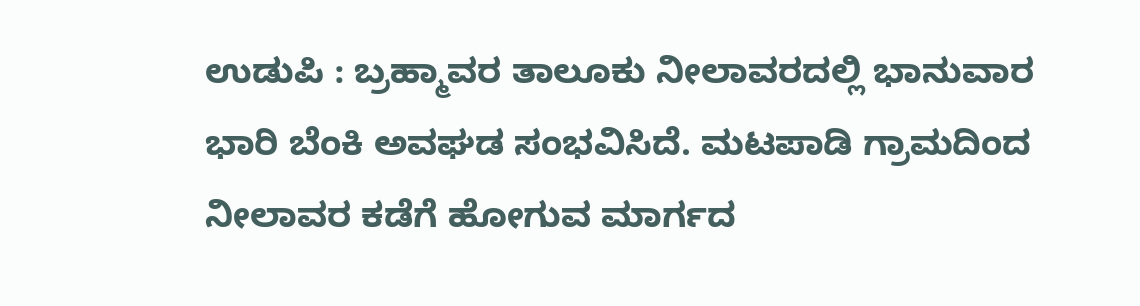ಉಡುಪಿ : ಬ್ರಹ್ಮಾವರ ತಾಲೂಕು ನೀಲಾವರದಲ್ಲಿ ಭಾನುವಾರ ಭಾರಿ ಬೆಂಕಿ ಅವಘಡ ಸಂಭವಿಸಿದೆ. ಮಟಪಾಡಿ ಗ್ರಾಮದಿಂದ ನೀಲಾವರ ಕಡೆಗೆ ಹೋಗುವ ಮಾರ್ಗದ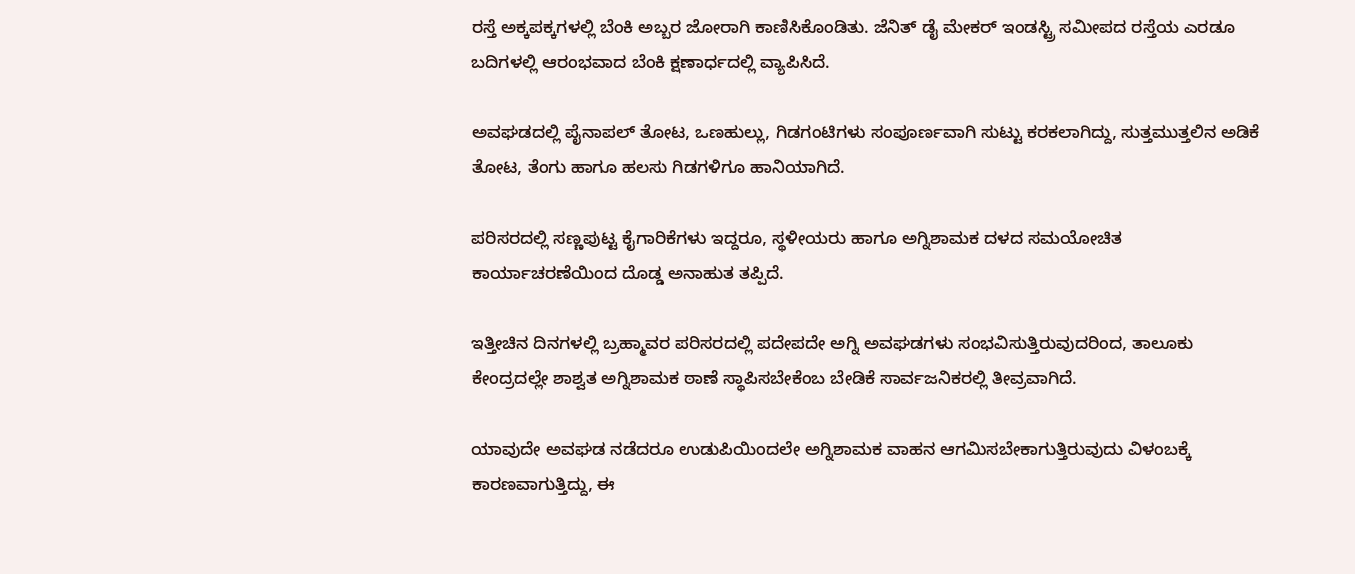ರಸ್ತೆ ಅಕ್ಕಪಕ್ಕಗಳಲ್ಲಿ ಬೆಂಕಿ ಅಬ್ಬರ ಜೋರಾಗಿ ಕಾಣಿಸಿಕೊಂಡಿತು. ಜೆನಿತ್ ಡೈ ಮೇಕರ್ ಇಂಡಸ್ಟ್ರಿ ಸಮೀಪದ ರಸ್ತೆಯ ಎರಡೂ ಬದಿಗಳಲ್ಲಿ ಆರಂಭವಾದ ಬೆಂಕಿ ಕ್ಷಣಾರ್ಧದಲ್ಲಿ ವ್ಯಾಪಿಸಿದೆ.

ಅವಘಡದಲ್ಲಿ ಪೈನಾಪಲ್ ತೋಟ, ಒಣಹುಲ್ಲು, ಗಿಡಗಂಟಿಗಳು ಸಂಪೂರ್ಣವಾಗಿ ಸುಟ್ಟು ಕರಕಲಾಗಿದ್ದು, ಸುತ್ತಮುತ್ತಲಿನ ಅಡಿಕೆ ತೋಟ, ತೆಂಗು ಹಾಗೂ ಹಲಸು ಗಿಡಗಳಿಗೂ ಹಾನಿಯಾಗಿದೆ.

ಪರಿಸರದಲ್ಲಿ ಸಣ್ಣಪುಟ್ಟ ಕೈಗಾರಿಕೆಗಳು ಇದ್ದರೂ, ಸ್ಥಳೀಯರು ಹಾಗೂ ಅಗ್ನಿಶಾಮಕ ದಳದ ಸಮಯೋಚಿತ ಕಾರ್ಯಾಚರಣೆಯಿಂದ ದೊಡ್ಡ ಅನಾಹುತ ತಪ್ಪಿದೆ.

ಇತ್ತೀಚಿನ ದಿನಗಳಲ್ಲಿ ಬ್ರಹ್ಮಾವರ ಪರಿಸರದಲ್ಲಿ ಪದೇಪದೇ ಅಗ್ನಿ ಅವಘಡಗಳು ಸಂಭವಿಸುತ್ತಿರುವುದರಿಂದ, ತಾಲೂಕು ಕೇಂದ್ರದಲ್ಲೇ ಶಾಶ್ವತ ಅಗ್ನಿಶಾಮಕ ಠಾಣೆ ಸ್ಥಾಪಿಸಬೇಕೆಂಬ ಬೇಡಿಕೆ ಸಾರ್ವಜನಿಕರಲ್ಲಿ ತೀವ್ರವಾಗಿದೆ.

ಯಾವುದೇ ಅವಘಡ ನಡೆದರೂ ಉಡುಪಿಯಿಂದಲೇ ಅಗ್ನಿಶಾಮಕ ವಾಹನ ಆಗಮಿಸಬೇಕಾಗುತ್ತಿರುವುದು ವಿಳಂಬಕ್ಕೆ ಕಾರಣವಾಗುತ್ತಿದ್ದು, ಈ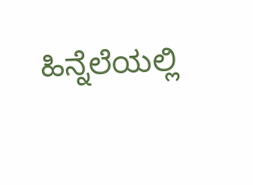ಹಿನ್ನೆಲೆಯಲ್ಲಿ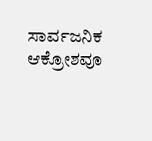ಸಾರ್ವಜನಿಕ ಆಕ್ರೋಶವೂ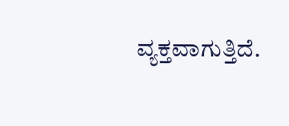ವ್ಯಕ್ತವಾಗುತ್ತಿದೆ.